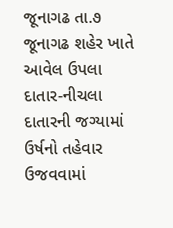જૂનાગઢ તા.૭ જૂનાગઢ શહેર ખાતે આવેલ ઉપલા દાતાર-નીચલા દાતારની જગ્યામાં ઉર્ષનો તહેવાર ઉજવવામાં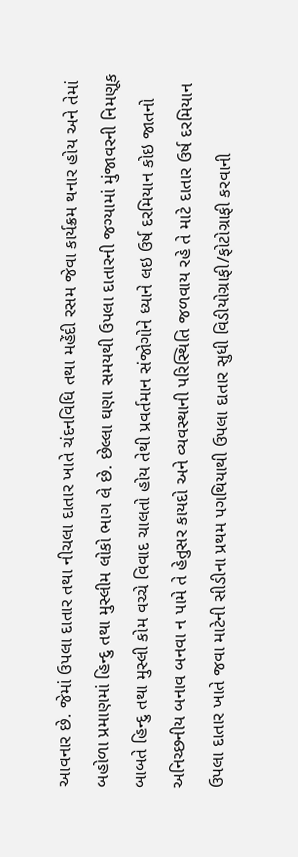આવનાર છે. જેમાં ઉપલા દાતાર તથા નીચલા દાતાર ખાતે ચંદનવિધિ તથા મહેંદી રસમ જેવા કાર્યક્રમ થનાર હોય અને તેમાં બહોળા પ્રમાણમાં હિન્દુ તથા મુસ્લીમ લોકો ભાગ લે છે. છેલ્લા ઘણા સમયથી ઉપલા દાતારની જગ્યામાં મુંજાવરની નિમણૂક બાબતે હિન્દુ તથા મુસ્લી કોમ વચ્ચે વિવાદ ચાલતો હોય તેથી પ્રવર્તમાન સંજોગોને ધ્યાને લઇ ઉર્ષ દરમિયાન કોઇ જાતનો અનિચ્છનીય બનાવ બનવા ન પામે તે હેતુસર કાયદો અને વ્યવસ્થાની પરિસ્થિતિ જળવાય રહે તે માટે દાતાર ઉર્ષ દરમિયાન ઉપલા દાતાર ખાતે જવા માટેની સીડીના પ્રથમ પગથિયાથી ઉપલા દાતાર સુધી વિડીયોગ્રાફી/ફોટોગ્રાફી કરવાની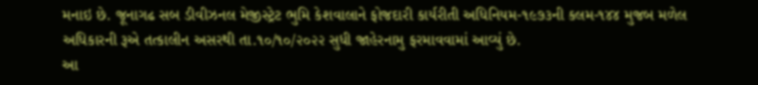મનાઇ છે. જૂનાગઢ સબ ડીવીઝનલ મેજીસ્ટ્રેટ ભુમિ કેશવાલાને ફોજદારી કાર્યરીતી અધિનિયમ-૧૯૭૩ની કલમ-૧૪૪ મુજબ મળેલ અધિકારની રૂએ તત્કાલીન અસરથી તા.૧૦/૧૦/૨૦૨૨ સુધી જાહેરનામુ ફરમાવવામાં આવ્યું છે.
આ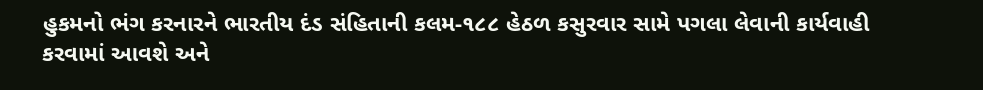હુકમનો ભંગ કરનારને ભારતીય દંડ સંહિતાની કલમ-૧૮૮ હેઠળ કસુરવાર સામે પગલા લેવાની કાર્યવાહી કરવામાં આવશે અને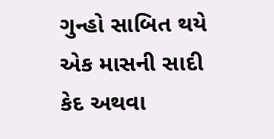ગુન્હો સાબિત થયે એક માસની સાદી કેદ અથવા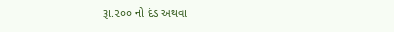રૂા.૨૦૦ નો દંડ અથવા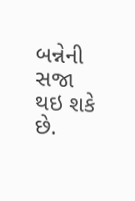બન્નેની સજા થઇ શકે છે.